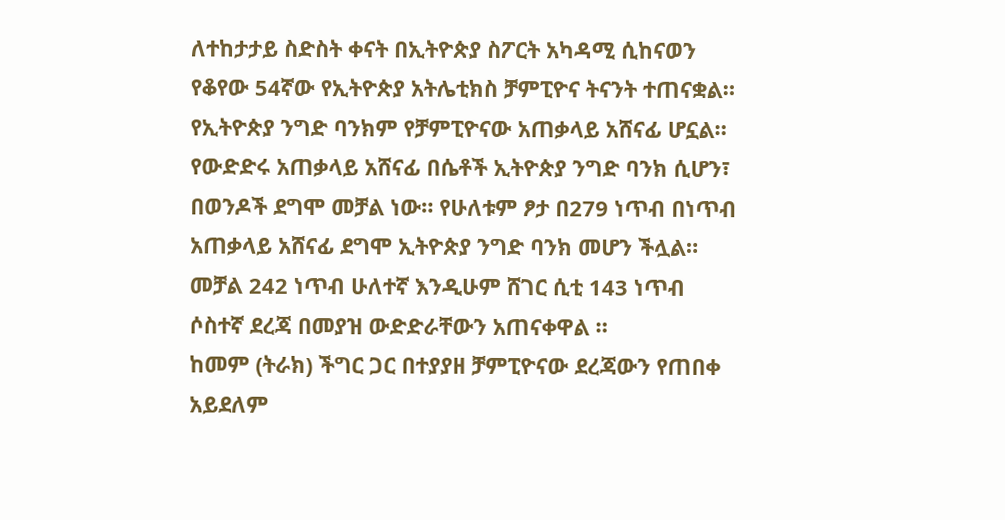ለተከታታይ ስድስት ቀናት በኢትዮጵያ ስፖርት አካዳሚ ሲከናወን የቆየው 54ኛው የኢትዮጵያ አትሌቲክስ ቻምፒዮና ትናንት ተጠናቋል። የኢትዮጵያ ንግድ ባንክም የቻምፒዮናው አጠቃላይ አሸናፊ ሆኗል።
የውድድሩ አጠቃላይ አሸናፊ በሴቶች ኢትዮጵያ ንግድ ባንክ ሲሆን፣ በወንዶች ደግሞ መቻል ነው። የሁለቱም ፆታ በ279 ነጥብ በነጥብ አጠቃላይ አሸናፊ ደግሞ ኢትዮጵያ ንግድ ባንክ መሆን ችሏል። መቻል 242 ነጥብ ሁለተኛ እንዲሁም ሸገር ሲቲ 143 ነጥብ ሶስተኛ ደረጃ በመያዝ ውድድራቸውን አጠናቀዋል ።
ከመም (ትራክ) ችግር ጋር በተያያዘ ቻምፒዮናው ደረጃውን የጠበቀ አይደለም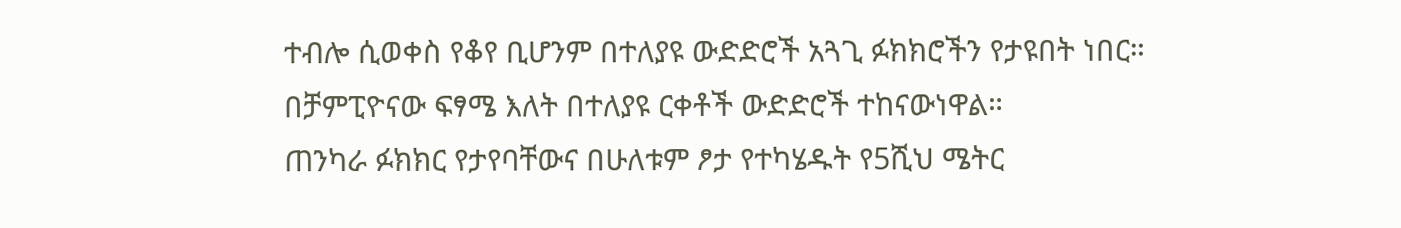ተብሎ ሲወቀስ የቆየ ቢሆንም በተለያዩ ውድድሮች አጓጊ ፉክክሮችን የታዩበት ነበር። በቻምፒዮናው ፍፃሜ እለት በተለያዩ ርቀቶች ውድድሮች ተከናውነዋል።
ጠንካራ ፉክክር የታየባቸውና በሁለቱም ፆታ የተካሄዱት የ5ሺህ ሜትር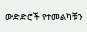ውድድሮች የተመልካቹን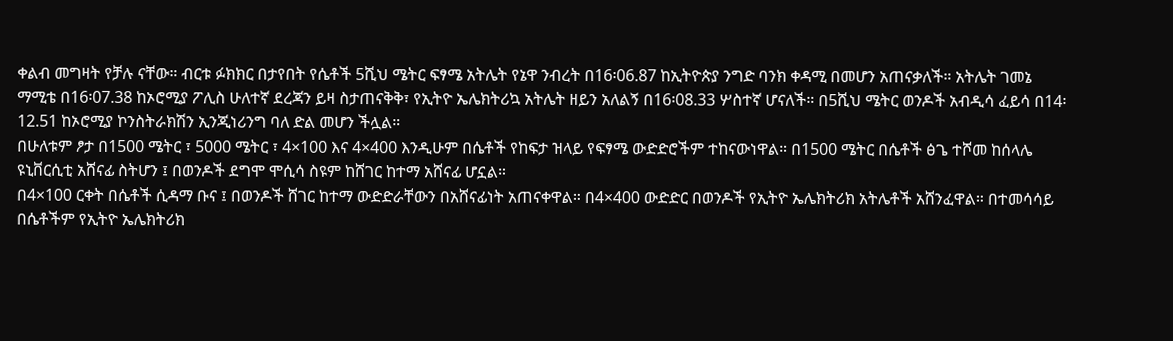ቀልብ መግዛት የቻሉ ናቸው። ብርቱ ፉክክር በታየበት የሴቶች 5ሺህ ሜትር ፍፃሜ አትሌት የኔዋ ንብረት በ16፡06.87 ከኢትዮጵያ ንግድ ባንክ ቀዳሚ በመሆን አጠናቃለች። አትሌት ገመኔ ማሚቴ በ16፡07.38 ከኦሮሚያ ፖሊስ ሁለተኛ ደረጃን ይዛ ስታጠናቅቅ፣ የኢትዮ ኤሌክትሪኳ አትሌት ዘይን አለልኝ በ16፡08.33 ሦስተኛ ሆናለች። በ5ሺህ ሜትር ወንዶች አብዲሳ ፈይሳ በ14፡12.51 ከኦሮሚያ ኮንስትራክሽን ኢንጂነሪንግ ባለ ድል መሆን ችሏል።
በሁለቱም ፆታ በ1500 ሜትር ፣ 5000 ሜትር ፣ 4×100 እና 4×400 እንዲሁም በሴቶች የከፍታ ዝላይ የፍፃሜ ውድድሮችም ተከናውነዋል። በ1500 ሜትር በሴቶች ፅጌ ተሾመ ከሰላሌ ዩኒቨርሲቲ አሸናፊ ስትሆን ፤ በወንዶች ደግሞ ሞሲሳ ስዩም ከሸገር ከተማ አሸናፊ ሆኗል።
በ4×100 ርቀት በሴቶች ሲዳማ ቡና ፤ በወንዶች ሸገር ከተማ ውድድራቸውን በአሸናፊነት አጠናቀዋል። በ4×400 ውድድር በወንዶች የኢትዮ ኤሌክትሪክ አትሌቶች አሸንፈዋል። በተመሳሳይ በሴቶችም የኢትዮ ኤሌክትሪክ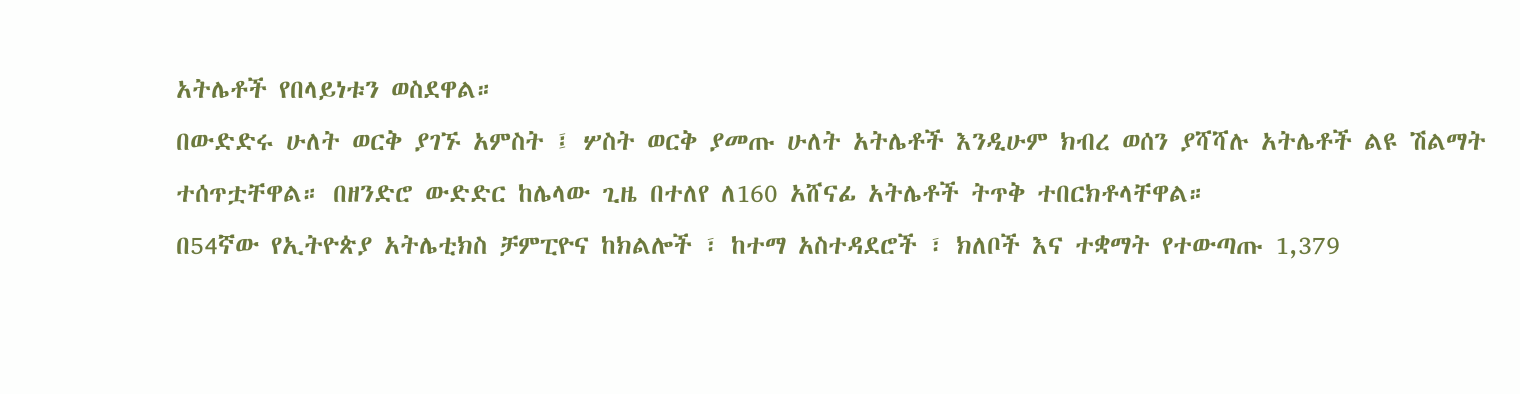አትሌቶች የበላይነቱን ወስደዋል።
በውድድሩ ሁለት ወርቅ ያገኙ አምስት ፤ ሦስት ወርቅ ያመጡ ሁለት አትሌቶች እንዲሁም ክብረ ወሰን ያሻሻሉ አትሌቶች ልዩ ሽልማት ተሰጥቷቸዋል። በዘንድሮ ውድድር ከሌላው ጊዜ በተለየ ለ160 አሸናፊ አትሌቶች ትጥቅ ተበርክቶላቸዋል።
በ54ኛው የኢትዮጵያ አትሌቲክስ ቻምፒዮና ከክልሎች ፣ ከተማ አስተዳደሮች ፣ ክለቦች እና ተቋማት የተውጣጡ 1,379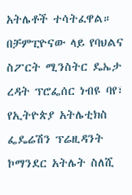አትሌቶች ተሳትፈዋል።
በቻምፒዮናው ላይ የባህልና ስፖርት ሚንስትር ዴኤታ ረዳት ፕሮፌሰር ነብዩ ባየ፣ የኢትዮጵያ አትሌቲክስ ፌዴሬሽን ፕሬዚዳንት ኮማንደር አትሌት ስለሺ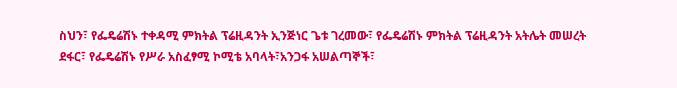ስህን፣ የፌዴሬሽኑ ተቀዳሚ ምክትል ፕሬዚዳንት ኢንጅነር ጌቱ ገረመው፣ የፌዴሬሽኑ ምክትል ፕሬዚዳንት አትሌት መሠረት ደፋር፣ የፌዴሬሽኑ የሥራ አስፈፃሚ ኮሚቴ አባላት፣አንጋፋ አሠልጣኞች፣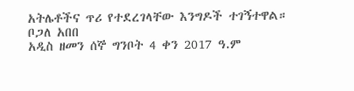አትሌቶችና ጥሪ የተደረገላቸው እንግዶች ተገኝተዋል።
ቦጋለ አበበ
አዲስ ዘመን ሰኞ ግንቦት 4 ቀን 2017 ዓ.ም